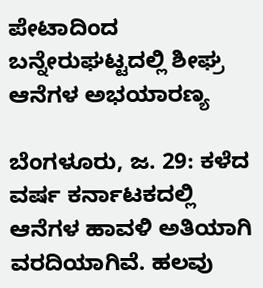ಪೇಟಾದಿಂದ ಬನ್ನೇರುಘಟ್ಟದಲ್ಲಿ ಶೀಘ್ರ ಆನೆಗಳ ಅಭಯಾರಣ್ಯ

ಬೆಂಗಳೂರು, ಜ. 29: ಕಳೆದ ವರ್ಷ ಕರ್ನಾಟಕದಲ್ಲಿ ಆನೆಗಳ ಹಾವಳಿ ಅತಿಯಾಗಿ ವರದಿಯಾಗಿವೆ. ಹಲವು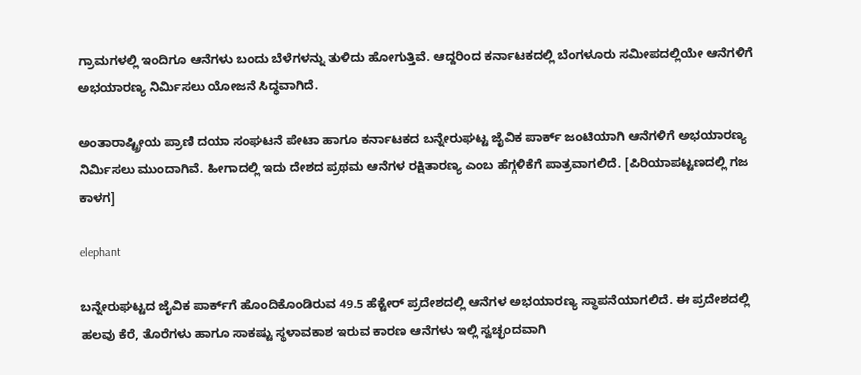ಗ್ರಾಮಗಳಲ್ಲಿ ಇಂದಿಗೂ ಆನೆಗಳು ಬಂದು ಬೆಳೆಗಳನ್ನು ತುಳಿದು ಹೋಗುತ್ತಿವೆ. ಆದ್ದರಿಂದ ಕರ್ನಾಟಕದಲ್ಲಿ ಬೆಂಗಳೂರು ಸಮೀಪದಲ್ಲಿಯೇ ಆನೆಗಳಿಗೆ ಅಭಯಾರಣ್ಯ ನಿರ್ಮಿಸಲು ಯೋಜನೆ ಸಿದ್ಧವಾಗಿದೆ.

ಅಂತಾರಾಷ್ಟ್ರೀಯ ಪ್ರಾಣಿ ದಯಾ ಸಂಘಟನೆ ಪೇಟಾ ಹಾಗೂ ಕರ್ನಾಟಕದ ಬನ್ನೇರುಘಟ್ಟ ಜೈವಿಕ ಪಾರ್ಕ್‌ ಜಂಟಿಯಾಗಿ ಆನೆಗಳಿಗೆ ಅಭಯಾರಣ್ಯ ನಿರ್ಮಿಸಲು ಮುಂದಾಗಿವೆ. ಹೀಗಾದಲ್ಲಿ ಇದು ದೇಶದ ಪ್ರಥಮ ಆನೆಗಳ ರಕ್ಷಿತಾರಣ್ಯ ಎಂಬ ಹೆಗ್ಗಳಿಕೆಗೆ ಪಾತ್ರವಾಗಲಿದೆ. [ಪಿರಿಯಾಪಟ್ಟಣದಲ್ಲಿ ಗಜ ಕಾಳಗ]

elephant

ಬನ್ನೇರುಘಟ್ಟದ ಜೈವಿಕ ಪಾರ್ಕ್‌ಗೆ ಹೊಂದಿಕೊಂಡಿರುವ 49.5 ಹೆಕ್ಟೇರ್ ಪ್ರದೇಶದಲ್ಲಿ ಆನೆಗಳ ಅಭಯಾರಣ್ಯ ಸ್ಥಾಪನೆಯಾಗಲಿದೆ. ಈ ಪ್ರದೇಶದಲ್ಲಿ ಹಲವು ಕೆರೆ, ತೊರೆಗಳು ಹಾಗೂ ಸಾಕಷ್ಟು ಸ್ಥಳಾವಕಾಶ ಇರುವ ಕಾರಣ ಆನೆಗಳು ಇಲ್ಲಿ ಸ್ವಚ್ಛಂದವಾಗಿ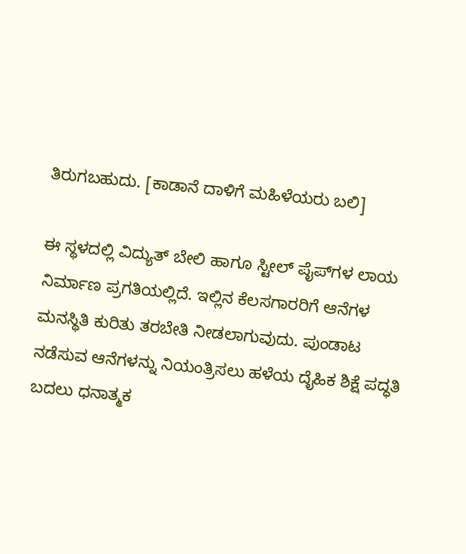ತಿರುಗಬಹುದು. [ಕಾಡಾನೆ ದಾಳಿಗೆ ಮಹಿಳೆಯರು ಬಲಿ]

ಈ ಸ್ಥಳದಲ್ಲಿ ವಿದ್ಯುತ್ ಬೇಲಿ ಹಾಗೂ ಸ್ಟೀಲ್ ಪೈಪ್‌ಗಳ ಲಾಯ ನಿರ್ಮಾಣ ಪ್ರಗತಿಯಲ್ಲಿದೆ. ಇಲ್ಲಿನ ಕೆಲಸಗಾರರಿಗೆ ಆನೆಗಳ ಮನಸ್ಥಿತಿ ಕುರಿತು ತರಬೇತಿ ನೀಡಲಾಗುವುದು. ಪುಂಡಾಟ ನಡೆಸುವ ಆನೆಗಳನ್ನು ನಿಯಂತ್ರಿಸಲು ಹಳೆಯ ದೈಹಿಕ ಶಿಕ್ಷೆ ಪದ್ಧತಿ ಬದಲು ಧನಾತ್ಮಕ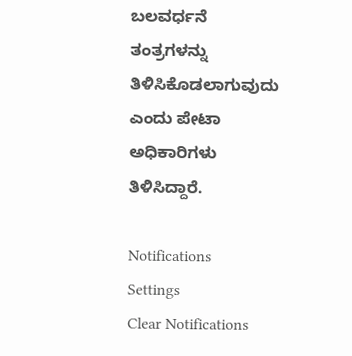ಬಲವರ್ಧನೆ ತಂತ್ರಗಳನ್ನು ತಿಳಿಸಿಕೊಡಲಾಗುವುದು ಎಂದು ಪೇಟಾ ಅಧಿಕಾರಿಗಳು ತಿಳಿಸಿದ್ದಾರೆ.

Notifications
Settings
Clear Notifications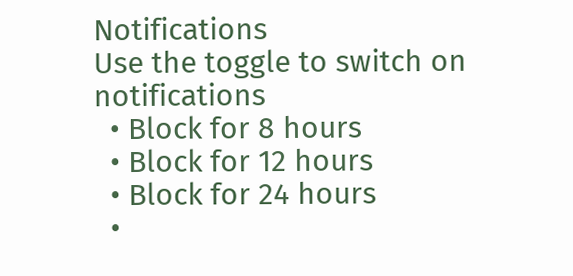Notifications
Use the toggle to switch on notifications
  • Block for 8 hours
  • Block for 12 hours
  • Block for 24 hours
  •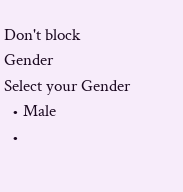Don't block
Gender
Select your Gender
  • Male
  •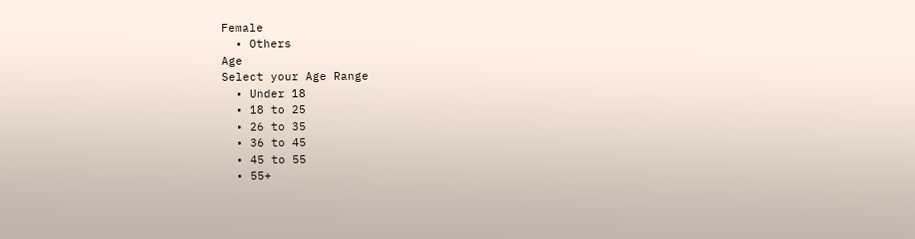Female
  • Others
Age
Select your Age Range
  • Under 18
  • 18 to 25
  • 26 to 35
  • 36 to 45
  • 45 to 55
  • 55+